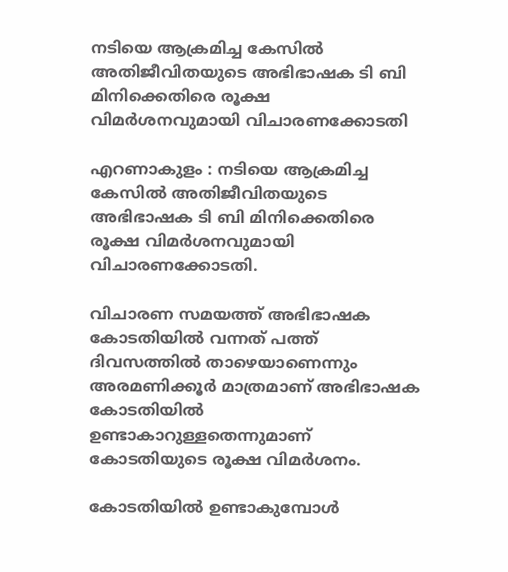നടിയെ ആക്രമിച്ച കേസില്‍ അതിജീവിതയുടെ അഭിഭാഷക ടി ബി മിനിക്കെതിരെ രൂക്ഷ വിമർശനവുമായി വിചാരണക്കോടതി

എറണാകുളം : നടിയെ ആക്രമിച്ച കേസില്‍ അതിജീവിതയുടെ അഭിഭാഷക ടി ബി മിനിക്കെതിരെ രൂക്ഷ വിമർശനവുമായി വിചാരണക്കോടതി.

വിചാരണ സമയത്ത് അഭിഭാഷക കോടതിയില്‍ വന്നത് പത്ത് ദിവസത്തില്‍ താഴെയാണെന്നും അരമണിക്കൂർ മാത്രമാണ് അഭിഭാഷക കോടതിയില്‍ ഉണ്ടാകാറുള്ളതെന്നുമാണ് കോടതിയുടെ രൂക്ഷ വിമർശനം.

കോടതിയില്‍ ഉണ്ടാകുമ്പോള്‍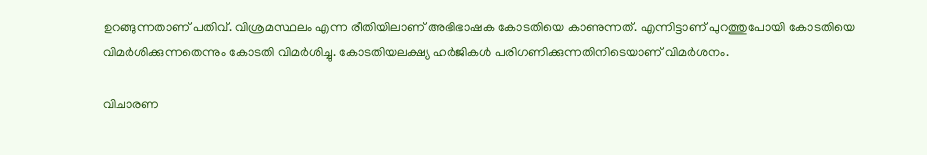ഉറങ്ങുന്നതാണ് പതിവ്. വിശ്രമസ്ഥലം എന്ന രീതിയിലാണ് അഭിഭാഷക കോടതിയെ കാണുന്നത്. എന്നിട്ടാണ് പുറത്തുപോയി കോടതിയെ വിമർശിക്കുന്നതെന്നും കോടതി വിമർശിച്ചു. കോടതിയലക്ഷ്യ ഹർജികള്‍ പരിഗണിക്കുന്നതിനിടെയാണ് വിമർശനം.

വിചാരണ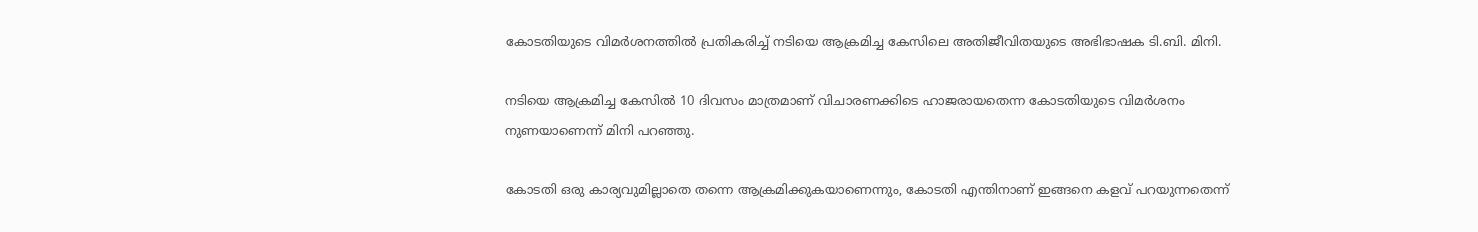കോടതിയുടെ വിമർശനത്തില്‍ പ്രതികരിച്ച്‌ നടിയെ ആക്രമിച്ച കേസിലെ അതിജീവിതയുടെ അഭിഭാഷക ടി.ബി. മിനി.

നടിയെ ആക്രമിച്ച കേസില്‍ 10 ദിവസം മാത്രമാണ് വിചാരണക്കിടെ ഹാജരായതെന്ന കോടതിയുടെ വിമർശനം നുണയാണെന്ന് മിനി പറഞ്ഞു.

കോടതി ഒരു കാര്യവുമില്ലാതെ തന്നെ ആക്രമിക്കുകയാണെന്നും, കോടതി എന്തിനാണ് ഇങ്ങനെ കളവ് പറയുന്നതെന്ന്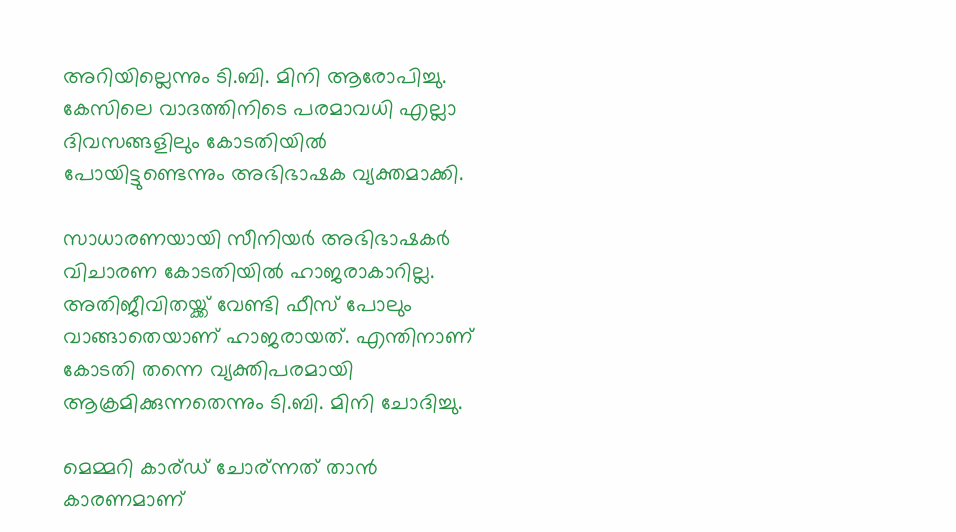അറിയില്ലെന്നും ടി.ബി. മിനി ആരോപിച്ചു. കേസിലെ വാദത്തിനിടെ പരമാവധി എല്ലാ ദിവസങ്ങളിലും കോടതിയില്‍ പോയിട്ടുണ്ടെന്നും അഭിഭാഷക വ്യക്തമാക്കി.

സാധാരണയായി സീനിയർ അഭിഭാഷകർ വിചാരണ കോടതിയില്‍ ഹാജരാകാറില്ല. അതിജീവിതയ്ക്ക് വേണ്ടി ഫീസ് പോലും വാങ്ങാതെയാണ് ഹാജരായത്. എന്തിനാണ് കോടതി തന്നെ വ്യക്തിപരമായി ആക്രമിക്കുന്നതെന്നും ടി.ബി. മിനി ചോദിച്ചു.

മെമ്മറി കാര്ഡ് ചോര്ന്നത് താൻ കാരണമാണ്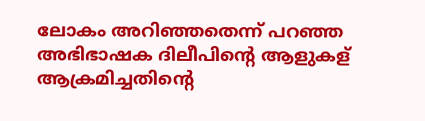ലോകം അറിഞ്ഞതെന്ന് പറഞ്ഞ അഭിഭാഷക ദിലീപിന്റെ ആളുകള് ആക്രമിച്ചതിന്റെ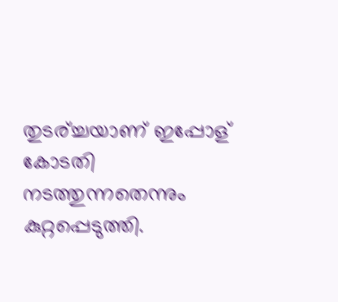തുടര്ച്ചയാണ് ഇപ്പോള് കോടതി നടത്തുന്നതെന്നും കുറ്റപ്പെടുത്തി.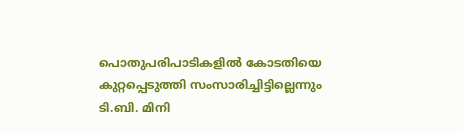പൊതുപരിപാടികളില്‍ കോടതിയെ കുറ്റപ്പെടുത്തി സംസാരിച്ചിട്ടില്ലെന്നും ടി.ബി. മിനി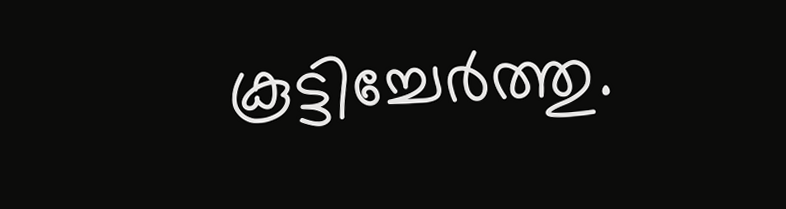കൂട്ടിച്ചേർത്തു.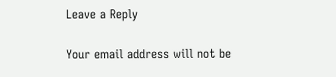Leave a Reply

Your email address will not be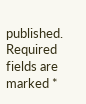published. Required fields are marked *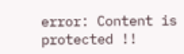error: Content is protected !!